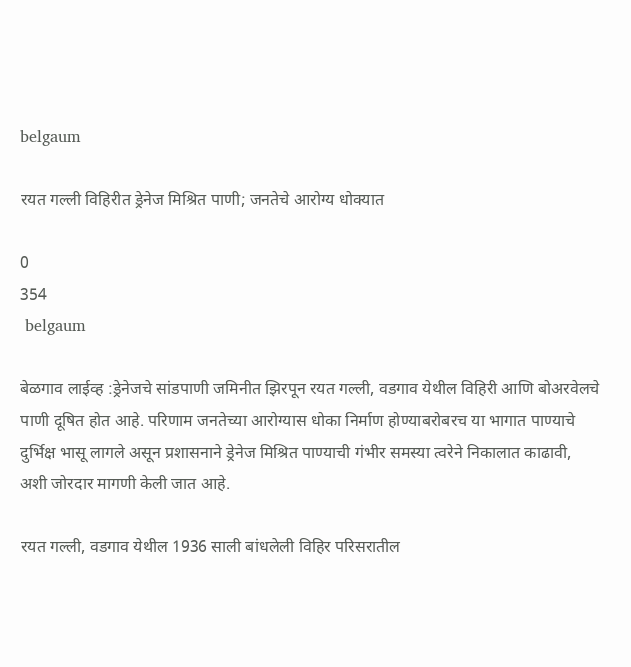belgaum

रयत गल्ली विहिरीत ड्रेनेज मिश्रित पाणी; जनतेचे आरोग्य धोक्यात

0
354
 belgaum

बेळगाव लाईव्ह :ड्रेनेजचे सांडपाणी जमिनीत झिरपून रयत गल्ली, वडगाव येथील विहिरी आणि बोअरवेलचे पाणी दूषित होत आहे. परिणाम जनतेच्या आरोग्यास धोका निर्माण होण्याबरोबरच या भागात पाण्याचे दुर्भिक्ष भासू लागले असून प्रशासनाने ड्रेनेज मिश्रित पाण्याची गंभीर समस्या त्वरेने निकालात काढावी, अशी जोरदार मागणी केली जात आहे.

रयत गल्ली, वडगाव येथील 1936 साली बांधलेली विहिर परिसरातील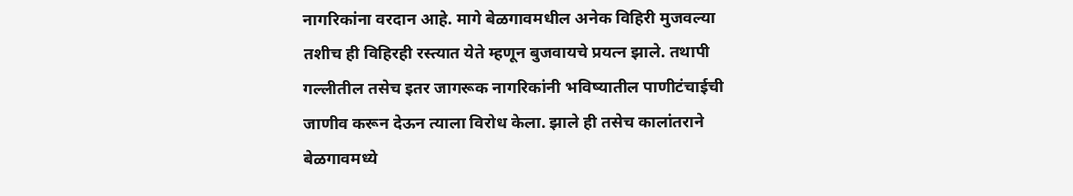नागरिकांना वरदान आहे. मागे बेळगावमधील अनेक विहिरी मुजवल्या तशीच ही विहिरही रस्त्यात येते म्हणून बुजवायचे प्रयत्न झाले. तथापी गल्लीतील तसेच इतर जागरूक नागरिकांनी भविष्यातील पाणीटंचाईची जाणीव करून देऊन त्याला विरोध केला. झाले ही तसेच कालांतराने बेळगावमध्ये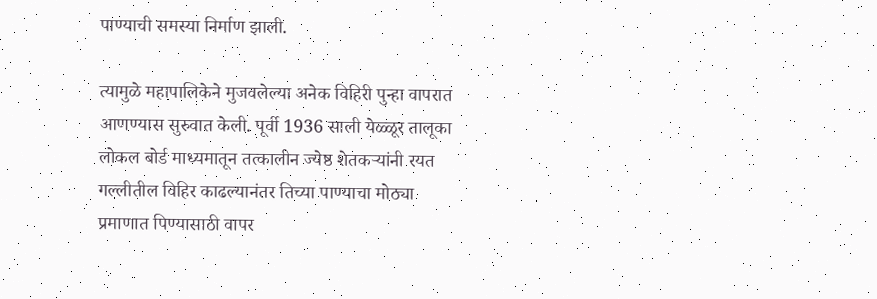पाण्याची समस्या निर्माण झाली.

त्यामुळे महापालिकेने मुजवलेल्या अनेक विहिरी पुन्हा वापरात आणण्यास सुरुवात केली. पूर्वी 1936 साली येळ्ळूर तालूका लोकल बोर्ड माध्यमातून तत्कालीन ज्येष्ठ शेतकऱ्यांनी रयत गल्लीतील विहिर काढल्यानंतर तिच्या पाण्याचा मोठ्या प्रमाणात पिण्यासाठी वापर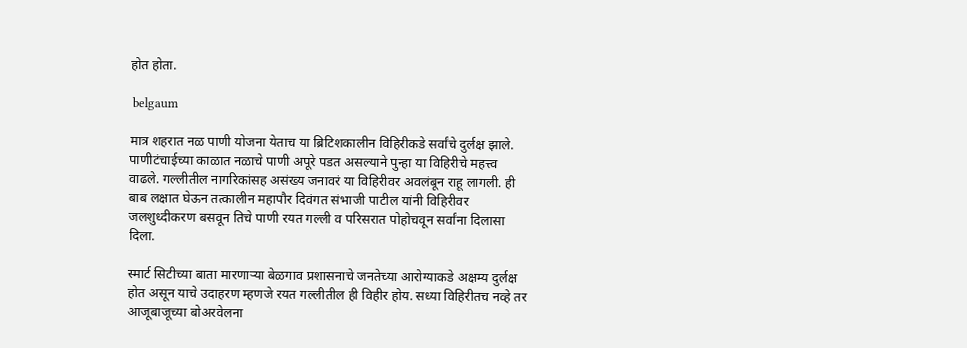होत होता.

 belgaum

मात्र शहरात नळ पाणी योजना येताच या ब्रिटिशकालीन विहिरीकडे सर्वांचे दुर्लक्ष झाले. पाणीटंचाईच्या काळात नळाचे पाणी अपूरे पडत असल्याने पुन्हा या विहिरीचे महत्त्व वाढले. गल्लीतील नागरिकांसह असंख्य जनावरं या विहिरीवर अवलंबून राहू लागली. ही बाब लक्षात घेऊन तत्कालीन महापौर दिवंगत संभाजी पाटील यांनी विहिरीवर जलशुध्दीकरण बसवून तिचे पाणी रयत गल्ली व परिसरात पोहोचवून सर्वांना दिलासा दिला.

स्मार्ट सिटीच्या बाता मारणाऱ्या बेळगाव प्रशासनाचे जनतेच्या आरोग्याकडे अक्षम्य दुर्लक्ष होत असून याचे उदाहरण म्हणजे रयत गल्लीतील ही विहीर होय. सध्या विहिरीतच नव्हे तर आजूबाजूच्या बोअरवेलना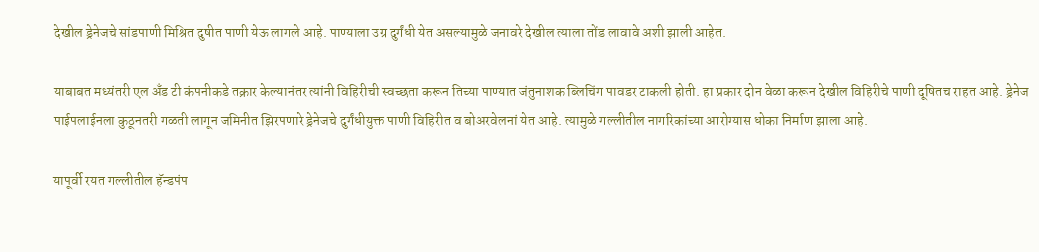देखील ड्रेनेजचे सांडपाणी मिश्रित दुषीत पाणी येऊ लागले आहे. पाण्याला उग्र दुर्गंधी येत असल्यामुळे जनावरे देखील त्याला तोंड लावावे अशी झाली आहेत.

याबाबत मध्यंतरी एल अँड टी कंपनीकडे तक्रार केल्यानंतर त्यांनी विहिरीची स्वच्छता करून तिच्या पाण्यात जंतुनाशक ब्लिचिंग पावडर टाकली होती. हा प्रकार दोन वेळा करून देखील विहिरीचे पाणी दूषितच राहत आहे. ड्रेनेज पाईपलाईनला कुठूनतरी गळती लागून जमिनीत झिरपणारे ड्रेनेजचे दुर्गंधीयुक्त पाणी विहिरीत व बोअरवेलनां येत आहे. त्यामुळे गल्लीतील नागरिकांच्या आरोग्यास धोका निर्माण झाला आहे.

यापूर्वी रयत गल्लीतील हॅन्डपंप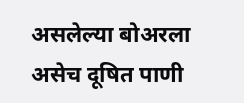असलेल्या बोअरला असेच दूषित पाणी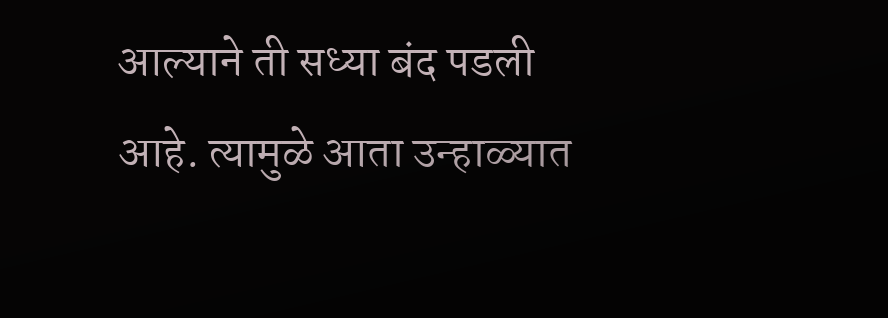आल्याने ती सध्या बंद पडली आहे. त्यामुळे आता उन्हाळ्यात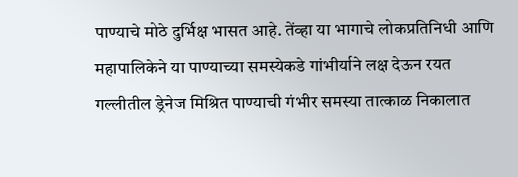पाण्याचे मोठे दुर्भिक्ष भासत आहे. तेंव्हा या भागाचे लोकप्रतिनिधी आणि महापालिकेने या पाण्याच्या समस्येकडे गांभीर्याने लक्ष देऊन रयत गल्लीतील ड्रेनेज मिश्रित पाण्याची गंभीर समस्या तात्काळ निकालात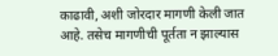काढावी, अशी जोरदार मागणी केली जात आहे. तसेच मागणीची पूर्तता न झाल्यास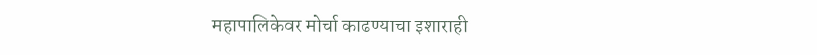महापालिकेवर मोर्चा काढण्याचा इशाराही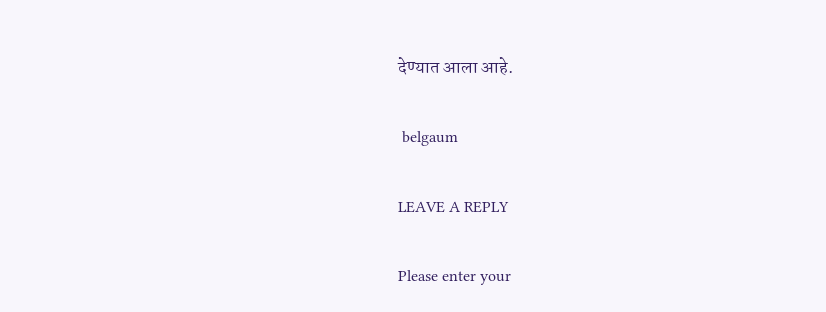देण्यात आला आहे.

 belgaum

LEAVE A REPLY

Please enter your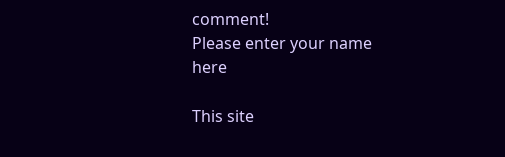comment!
Please enter your name here

This site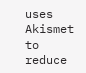uses Akismet to reduce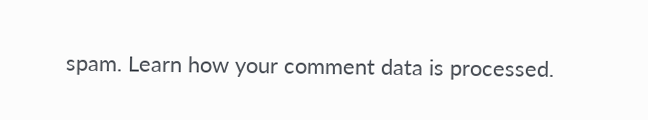spam. Learn how your comment data is processed.